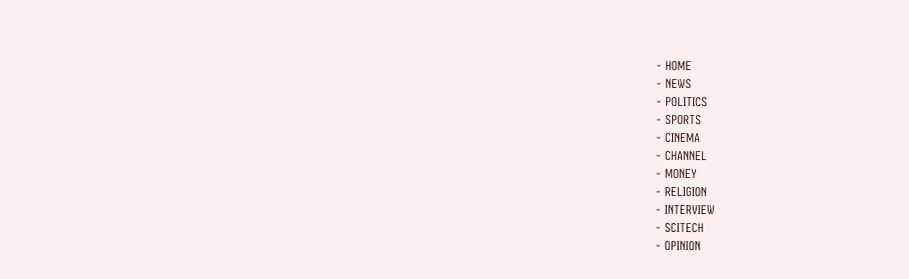- HOME
- NEWS
- POLITICS
- SPORTS
- CINEMA
- CHANNEL
- MONEY
- RELIGION
- INTERVIEW
- SCITECH
- OPINION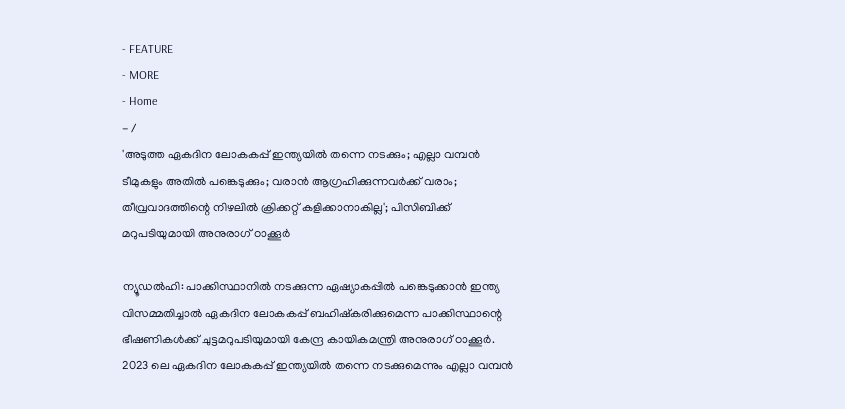- FEATURE
- MORE
- Home
- /
'അടുത്ത ഏകദിന ലോകകപ്പ് ഇന്ത്യയിൽ തന്നെ നടക്കും; എല്ലാ വമ്പൻ ടീമുകളും അതിൽ പങ്കെടുക്കും; വരാൻ ആഗ്രഹിക്കുന്നവർക്ക് വരാം; തീവ്രവാദത്തിന്റെ നിഴലിൽ ക്രിക്കറ്റ് കളിക്കാനാകില്ല'; പിസിബിക്ക് മറുപടിയുമായി അനുരാഗ് ഠാക്കൂർ

ന്യൂഡൽഹി: പാക്കിസ്ഥാനിൽ നടക്കുന്ന ഏഷ്യാകപ്പിൽ പങ്കെടുക്കാൻ ഇന്ത്യ വിസമ്മതിച്ചാൽ ഏകദിന ലോകകപ്പ് ബഹിഷ്കരിക്കുമെന്ന പാക്കിസ്ഥാന്റെ ഭീഷണികൾക്ക് ചുട്ടമറുപടിയുമായി കേന്ദ്ര കായികമന്ത്രി അനുരാഗ് ഠാക്കൂർ. 2023 ലെ ഏകദിന ലോകകപ്പ് ഇന്ത്യയിൽ തന്നെ നടക്കുമെന്നും എല്ലാ വമ്പൻ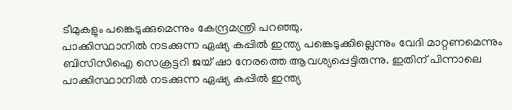ടീമുകളും പങ്കെടുക്കുമെന്നും കേന്ദ്രമന്ത്രി പറഞ്ഞു.
പാക്കിസ്ഥാനിൽ നടക്കുന്ന ഏഷ്യ കപ്പിൽ ഇന്ത്യ പങ്കെടുക്കില്ലെന്നും വേദി മാറ്റണമെന്നും ബിസിസിഐ സെക്രട്ടറി ജയ് ഷാ നേരത്തെ ആവശ്യപ്പെട്ടിരുന്നു. ഇതിന് പിന്നാലെ പാക്കിസ്ഥാനിൽ നടക്കുന്ന ഏഷ്യ കപ്പിൽ ഇന്ത്യ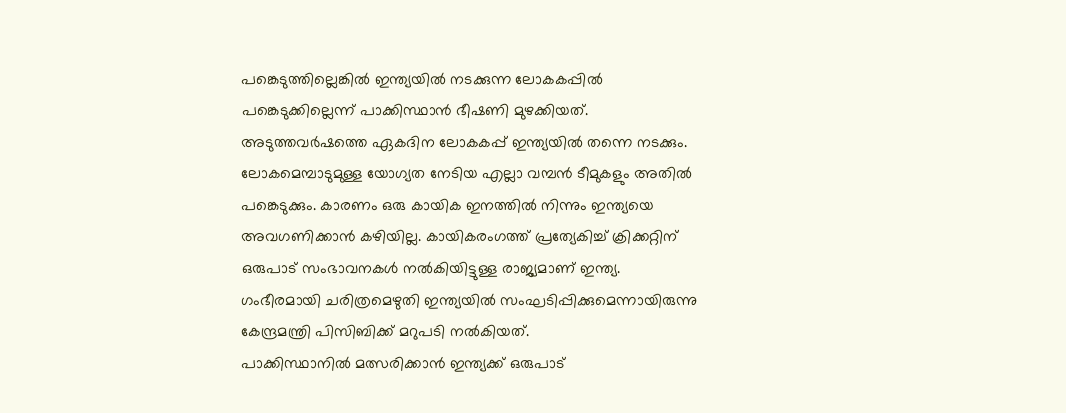പങ്കെടുത്തില്ലെങ്കിൽ ഇന്ത്യയിൽ നടക്കുന്ന ലോകകപ്പിൽ പങ്കെടുക്കില്ലെന്ന് പാക്കിസ്ഥാൻ ഭീഷണി മുഴക്കിയത്.
അടുത്തവർഷത്തെ ഏകദിന ലോകകപ്പ് ഇന്ത്യയിൽ തന്നെ നടക്കും. ലോകമെമ്പാടുമുള്ള യോഗ്യത നേടിയ എല്ലാ വമ്പൻ ടീമുകളും അതിൽ പങ്കെടുക്കും. കാരണം ഒരു കായിക ഇനത്തിൽ നിന്നും ഇന്ത്യയെ അവഗണിക്കാൻ കഴിയില്ല. കായികരംഗത്ത് പ്രത്യേകിച്ച് ക്രിക്കറ്റിന് ഒരുപാട് സംഭാവനകൾ നൽകിയിട്ടുള്ള രാജ്യമാണ് ഇന്ത്യ. ഗംഭീരമായി ചരിത്രമെഴുതി ഇന്ത്യയിൽ സംഘടിപ്പിക്കുമെന്നായിരുന്നു കേന്ദ്രമന്ത്രി പിസിബിക്ക് മറുപടി നൽകിയത്.
പാക്കിസ്ഥാനിൽ മത്സരിക്കാൻ ഇന്ത്യക്ക് ഒരുപാട്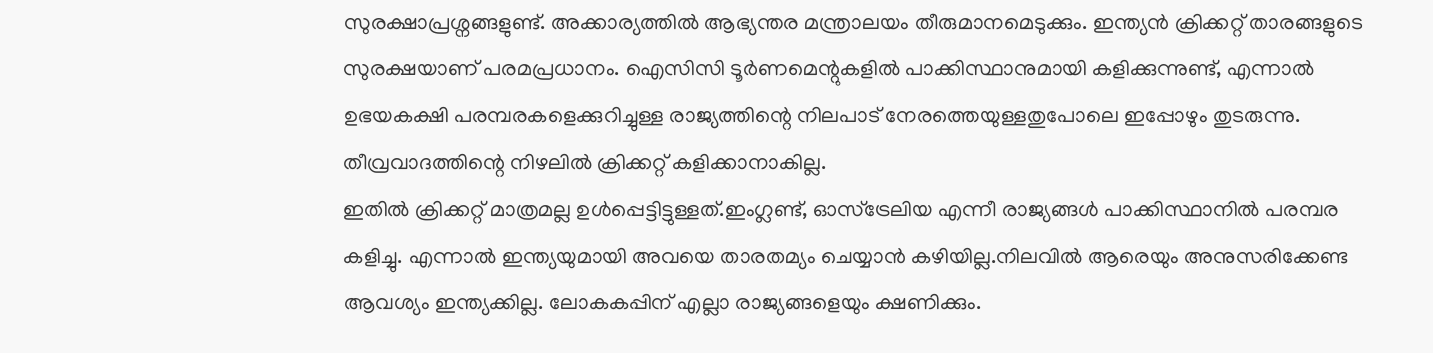സുരക്ഷാപ്രശ്നങ്ങളുണ്ട്. അക്കാര്യത്തിൽ ആഭ്യന്തര മന്ത്രാലയം തീരുമാനമെടുക്കും. ഇന്ത്യൻ ക്രിക്കറ്റ് താരങ്ങളുടെ സുരക്ഷയാണ് പരമപ്രധാനം. ഐസിസി ടൂർണമെന്റുകളിൽ പാക്കിസ്ഥാനുമായി കളിക്കുന്നുണ്ട്, എന്നാൽ ഉഭയകക്ഷി പരമ്പരകളെക്കുറിച്ചുള്ള രാജ്യത്തിന്റെ നിലപാട് നേരത്തെയുള്ളതുപോലെ ഇപ്പോഴും തുടരുന്നു. തീവ്രവാദത്തിന്റെ നിഴലിൽ ക്രിക്കറ്റ് കളിക്കാനാകില്ല.
ഇതിൽ ക്രിക്കറ്റ് മാത്രമല്ല ഉൾപ്പെട്ടിട്ടുള്ളത്.ഇംഗ്ലണ്ട്, ഓസ്ട്രേലിയ എന്നീ രാജ്യങ്ങൾ പാക്കിസ്ഥാനിൽ പരമ്പര കളിച്ചു. എന്നാൽ ഇന്ത്യയുമായി അവയെ താരതമ്യം ചെയ്യാൻ കഴിയില്ല.നിലവിൽ ആരെയും അനുസരിക്കേണ്ട ആവശ്യം ഇന്ത്യക്കില്ല. ലോകകപ്പിന് എല്ലാ രാജ്യങ്ങളെയും ക്ഷണിക്കും.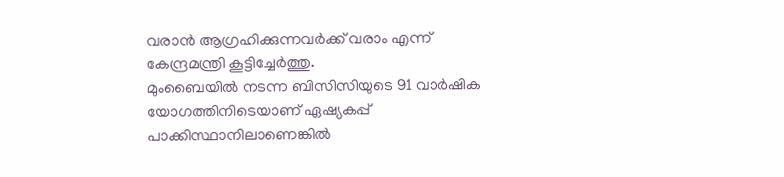വരാൻ ആഗ്രഹിക്കുന്നവർക്ക് വരാം എന്ന് കേന്ദ്രമന്ത്രി കൂട്ടിച്ചേർത്തു.
മുംബൈയിൽ നടന്ന ബിസിസിയുടെ 91 വാർഷിക യോഗത്തിനിടെയാണ് ഏഷ്യകപ്പ് പാക്കിസ്ഥാനിലാണെങ്കിൽ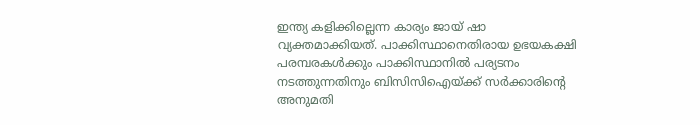ഇന്ത്യ കളിക്കില്ലെന്ന കാര്യം ജായ് ഷാ വ്യക്തമാക്കിയത്. പാക്കിസ്ഥാനെതിരായ ഉഭയകക്ഷി പരമ്പരകൾക്കും പാക്കിസ്ഥാനിൽ പര്യടനം നടത്തുന്നതിനും ബിസിസിഐയ്ക്ക് സർക്കാരിന്റെ അനുമതി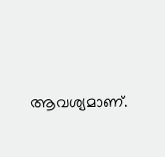ആവശ്യമാണ്.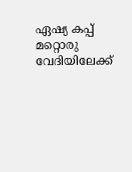ഏഷ്യ കപ്പ് മറ്റൊരു വേദിയിലേക്ക്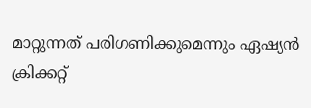മാറ്റുന്നത് പരിഗണിക്കുമെന്നും ഏഷ്യൻ ക്രിക്കറ്റ്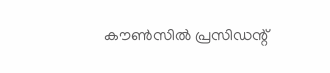കൗൺസിൽ പ്രസിഡന്റ്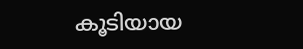കൂടിയായ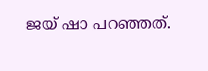ജയ് ഷാ പറഞ്ഞത്.